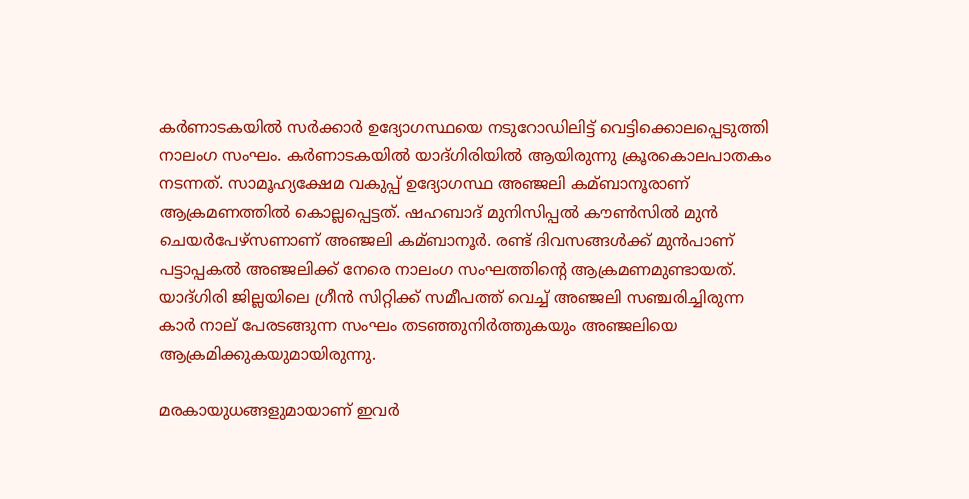കർണാടകയില്‍ സർക്കാർ ഉദ്യോഗസ്ഥയെ നടുറോഡിലിട്ട് വെട്ടിക്കൊലപ്പെടുത്തി നാലംഗ സംഘം. കർണാടകയില്‍ യാദ്ഗിരിയില്‍ ആയിരുന്നു ക്രൂരകൊലപാതകം നടന്നത്. സാമൂഹ്യക്ഷേമ വകുപ്പ് ഉദ്യോഗസ്ഥ അഞ്ജലി കമ്ബാനൂരാണ് ആക്രമണത്തില്‍ കൊല്ലപ്പെട്ടത്. ഷഹബാദ് മുനിസിപ്പല്‍ കൗണ്‍സില്‍ മുൻ ചെയർപേഴ്സണാണ് അഞ്ജലി കമ്ബാനൂർ. രണ്ട് ദിവസങ്ങള്‍ക്ക് മുൻപാണ് പട്ടാപ്പകല്‍ അഞ്ജലിക്ക് നേരെ നാലംഗ സംഘത്തിന്റെ ആക്രമണമുണ്ടായത്. യാദ്ഗിരി ജില്ലയിലെ ഗ്രീൻ സിറ്റിക്ക് സമീപത്ത് വെച്ച്‌ അഞ്ജലി സഞ്ചരിച്ചിരുന്ന കാർ നാല് പേരടങ്ങുന്ന സംഘം തടഞ്ഞുനിർത്തുകയും അഞ്ജലിയെ ആക്രമിക്കുകയുമായിരുന്നു.

മരകായുധങ്ങളുമായാണ് ഇവർ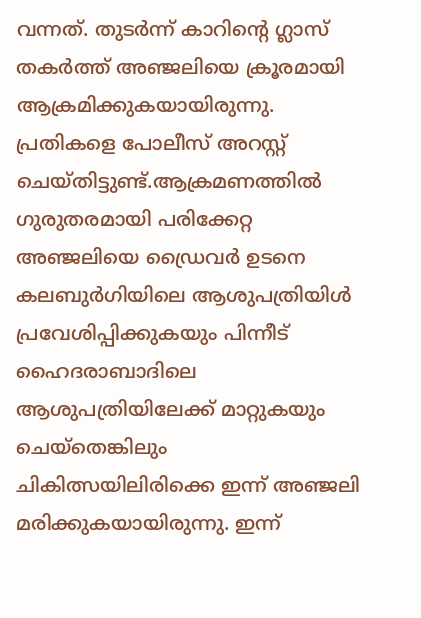വന്നത്. തുടർന്ന് കാറിന്റെ ഗ്ലാസ് തകർത്ത് അഞ്ജലിയെ ക്രൂരമായി ആക്രമിക്കുകയായിരുന്നു. പ്രതികളെ പോലീസ് അറസ്റ്റ് ചെയ്തിട്ടുണ്ട്.ആക്രമണത്തില്‍ ഗുരുതരമായി പരിക്കേറ്റ അഞ്ജലിയെ ഡ്രൈവര്‍ ഉടനെ കലബുര്‍ഗിയിലെ ആശുപത്രിയിള്‍ പ്രവേശിപ്പിക്കുകയും പിന്നീട് ഹൈദരാബാദിലെ ആശുപത്രിയിലേക്ക് മാറ്റുകയും ചെയ്തെങ്കിലും ചികിത്സയിലിരിക്കെ ഇന്ന് അഞ്ജലി മരിക്കുകയായിരുന്നു. ഇന്ന്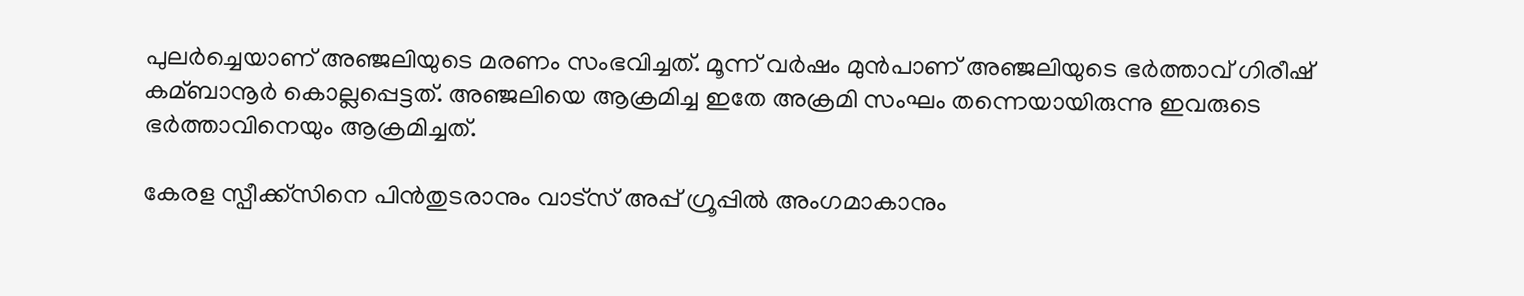പുലര്‍‌ച്ചെയാണ് അഞ്ജലിയുടെ മരണം സംഭവിച്ചത്. മൂന്ന് വർഷം മുൻപാണ് അഞ്ജലിയുടെ ഭർത്താവ് ഗിരീഷ് കമ്ബാനൂർ കൊല്ലപ്പെട്ടത്. അഞ്ജലിയെ ആക്രമിച്ച ഇതേ അക്രമി സംഘം തന്നെയായിരുന്നു ഇവരുടെ ഭർത്താവിനെയും ആക്രമിച്ചത്.

കേരള സ്പീക്ക്സിനെ പിൻതുടരാനും വാട്സ് അപ്പ് ഗ്രൂപ്പിൽ അംഗമാകാനും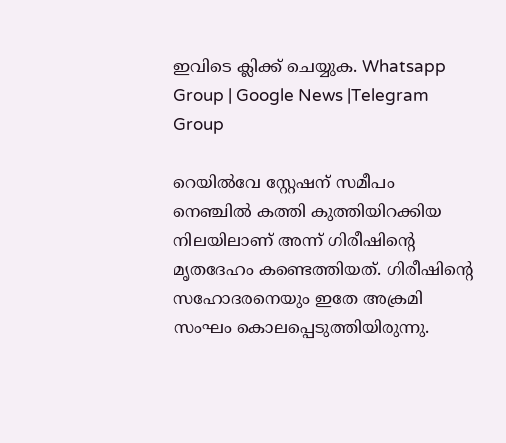ഇവിടെ ക്ലിക്ക് ചെയ്യുക. Whatsapp Group | Google News |Telegram Group

റെയില്‍വേ സ്റ്റേഷന് സമീപം നെഞ്ചില്‍ കത്തി കുത്തിയിറക്കിയ നിലയിലാണ് അന്ന് ഗിരീഷിന്‍റെ മൃതദേഹം കണ്ടെത്തിയത്. ഗിരീഷിന്റെ സഹോദരനെയും ഇതേ അക്രമി സംഘം കൊലപ്പെടുത്തിയിരുന്നു.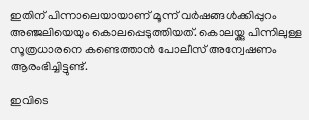ഇതിന് പിന്നാലെയായാണ് മൂന്ന് വർഷങ്ങള്‍ക്കിപ്പുറം അഞ്ജലിയെയും കൊലപ്പെടുത്തിയത്. കൊലയ്ക്കു പിന്നിലുള്ള സൂത്രധാരനെ കണ്ടെത്താൻ പോലീസ് അന്വേഷണം ആരംഭിച്ചിട്ടുണ്ട്.

ഇവിടെ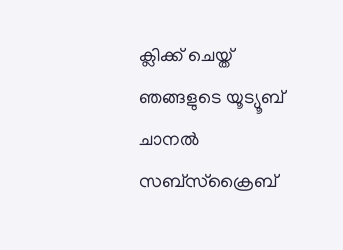ക്ലിക്ക് ചെയ്ത് ഞങ്ങളുടെ യൂട്യൂബ് ചാനൽ സബ്സ്ക്രൈബ്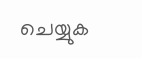ചെയ്യുക